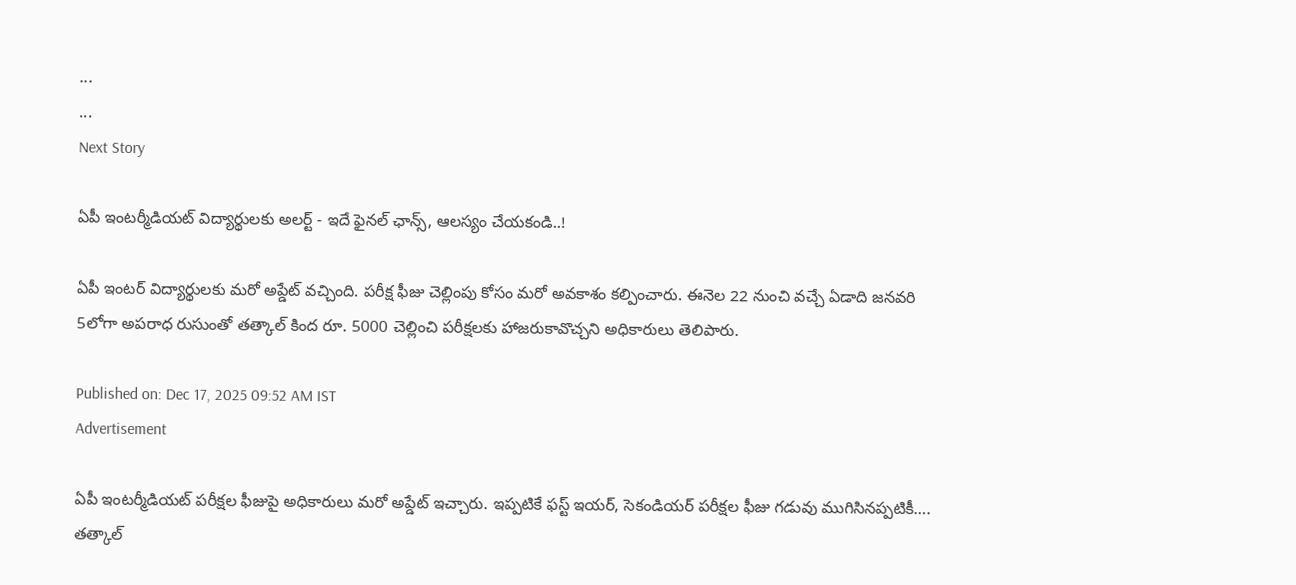...
...
Next Story

ఏపీ ఇంటర్మీడియట్ విద్యార్థులకు అలర్ట్ - ఇదే ఫైనల్ ఛాన్స్, ఆలస్యం చేయకండి..!

ఏపీ ఇంటర్ విద్యార్థులకు మరో అప్డేట్ వచ్చింది. పరీక్ష ఫీజు చెల్లింపు కోసం మరో అవకాశం కల్పించారు. ఈనెల 22 నుంచి వచ్చే ఏడాది జనవరి 5లోగా అపరాధ రుసుంతో తత్కాల్ కింద రూ. 5000 చెల్లించి పరీక్షలకు హాజరుకావొచ్చని అధికారులు తెలిపారు.

Published on: Dec 17, 2025 09:52 AM IST
Advertisement

ఏపీ ఇంటర్మీడియట్ పరీక్షల ఫీజుపై అధికారులు మరో అప్డేట్ ఇచ్చారు. ఇప్పటికే ఫస్ట్ ఇయర్, సెకండియర్ పరీక్షల ఫీజు గడువు ముగిసినప్పటికీ…. తత్కాల్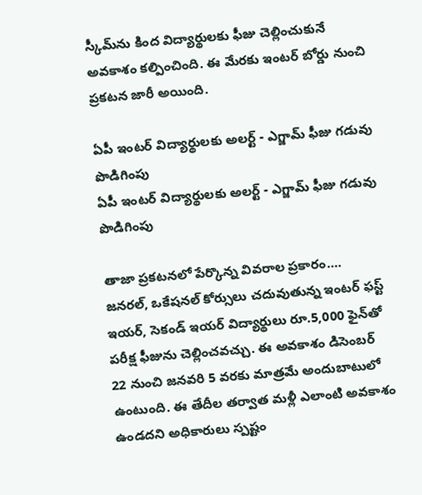స్కీమ్‌ను కింద విద్యార్థులకు ఫీజు చెల్లించుకునే అవకాశం కల్పించింది. ఈ మేరకు ఇంటర్ బోర్డు నుంచి ప్రకటన జారీ అయింది.

ఏపీ ఇంటర్ విద్యార్థులకు అలర్ట్ - ఎగ్జామ్ ఫీజు గడువు పొడిగింపు
ఏపీ ఇంటర్ విద్యార్థులకు అలర్ట్ - ఎగ్జామ్ ఫీజు గడువు పొడిగింపు

తాజా ప్రకటనలో పేర్కొన్న వివరాల ప్రకారం…. జనరల్, ఒకేషనల్ కోర్సులు చదువుతున్న ఇంటర్ ఫస్ట్ ఇయర్, సెకండ్ ఇయర్ విద్యార్థులు రూ.5,000 ఫైన్‌తో పరీక్ష ఫీజును చెల్లించవచ్చు. ఈ అవకాశం డిసెంబర్ 22 నుంచి జనవరి 5 వరకు మాత్రమే అందుబాటులో ఉంటుంది. ఈ తేదీల తర్వాత మళ్లీ ఎలాంటి అవకాశం ఉండదని అధికారులు స్పష్టం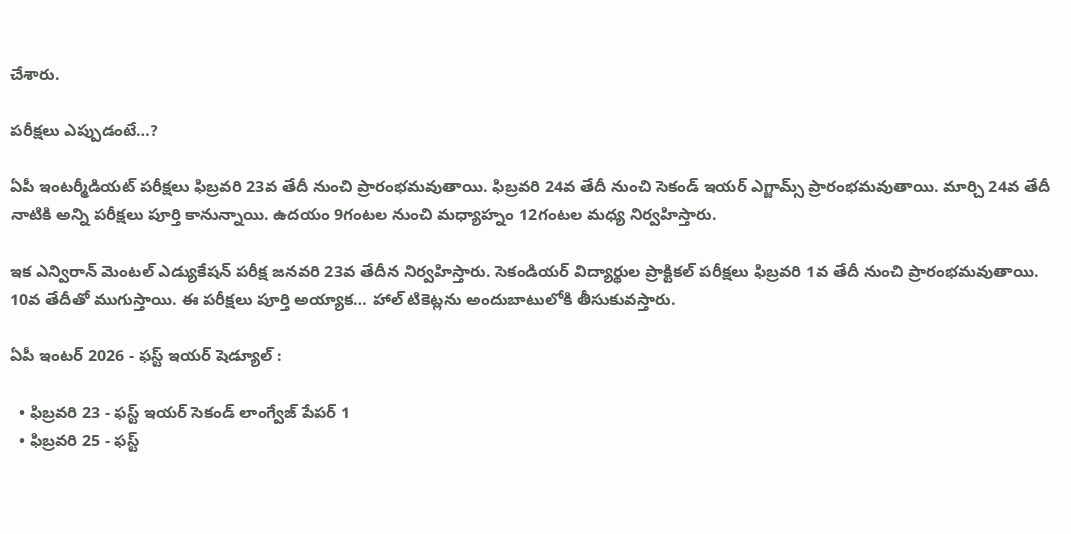చేశారు.

పరీక్షలు ఎప్పుడంటే…?

ఏపీ ఇంటర్మీడియట్ పరీక్షలు ఫిబ్రవరి 23వ తేదీ నుంచి ప్రారంభమవుతాయి. ఫిబ్రవరి 24వ తేదీ నుంచి సెకండ్ ఇయర్ ఎగ్జామ్స్ ప్రారంభమవుతాయి. మార్చి 24వ తేదీ నాటికి అన్ని పరీక్షలు పూర్తి కానున్నాయి. ఉదయం 9గంటల నుంచి మధ్యాహ్నం 12గంటల మధ్య నిర్వహిస్తారు.

ఇక ఎన్విరాన్ మెంటల్ ఎడ్యుకేషన్ పరీక్ష జనవరి 23వ తేదీన నిర్వహిస్తారు. సెకండియర్ విద్యార్థుల ప్రాక్టికల్ పరీక్షలు ఫిబ్రవరి 1వ తేదీ నుంచి ప్రారంభమవుతాయి. 10వ తేదీతో ముగుస్తాయి. ఈ పరీక్షలు పూర్తి అయ్యాక… హాల్ టికెట్లను అందుబాటులోకి తీసుకువస్తారు.

ఏపీ ఇంటర్ 2026 - ఫస్ట్ ఇయర్ షెడ్యూల్ :

  • ఫిబ్రవరి 23 - ఫస్ట్ ఇయర్ సెకండ్ లాంగ్వేజ్ పేపర్ 1
  • ఫిబ్రవరి 25 - ఫస్ట్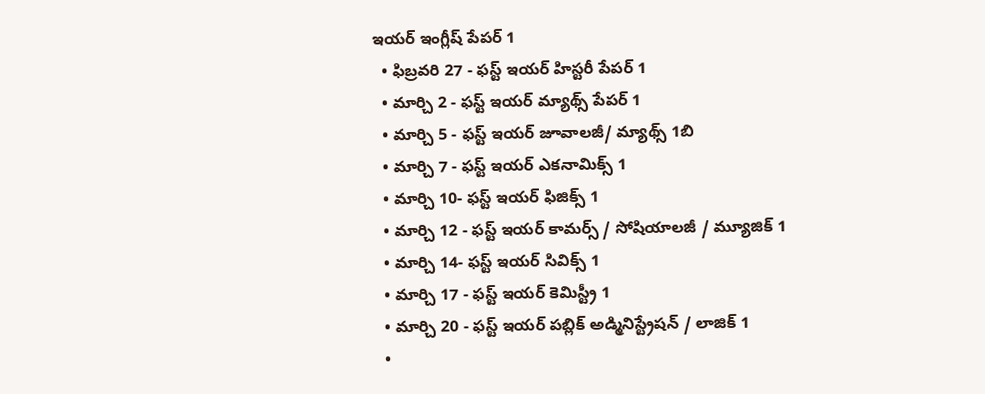ఇయర్ ఇంగ్లీష్ పేపర్ 1
  • ఫిబ్రవరి 27 - ఫస్ట్ ఇయర్ హిస్టరీ పేపర్ 1
  • మార్చి 2 - ఫస్ట్ ఇయర్ మ్యాథ్స్ పేపర్ 1
  • మార్చి 5 - ఫస్ట్ ఇయర్ జూవాలజీ/ మ్యాథ్స్ 1బి
  • మార్చి 7 - ఫస్ట్ ఇయర్ ఎకనామిక్స్ 1
  • మార్చి 10- ఫస్ట్ ఇయర్ ఫిజిక్స్ 1
  • మార్చి 12 - ఫస్ట్ ఇయర్ కామర్స్ / సోషియాలజీ / మ్యూజిక్ 1
  • మార్చి 14- ఫస్ట్ ఇయర్ సివిక్స్ 1
  • మార్చి 17 - ఫస్ట్ ఇయర్ కెమిస్ట్రీ 1
  • మార్చి 20 - ఫస్ట్ ఇయర్ పబ్లిక్ అడ్మినిస్ట్రేషన్ / లాజిక్ 1
  •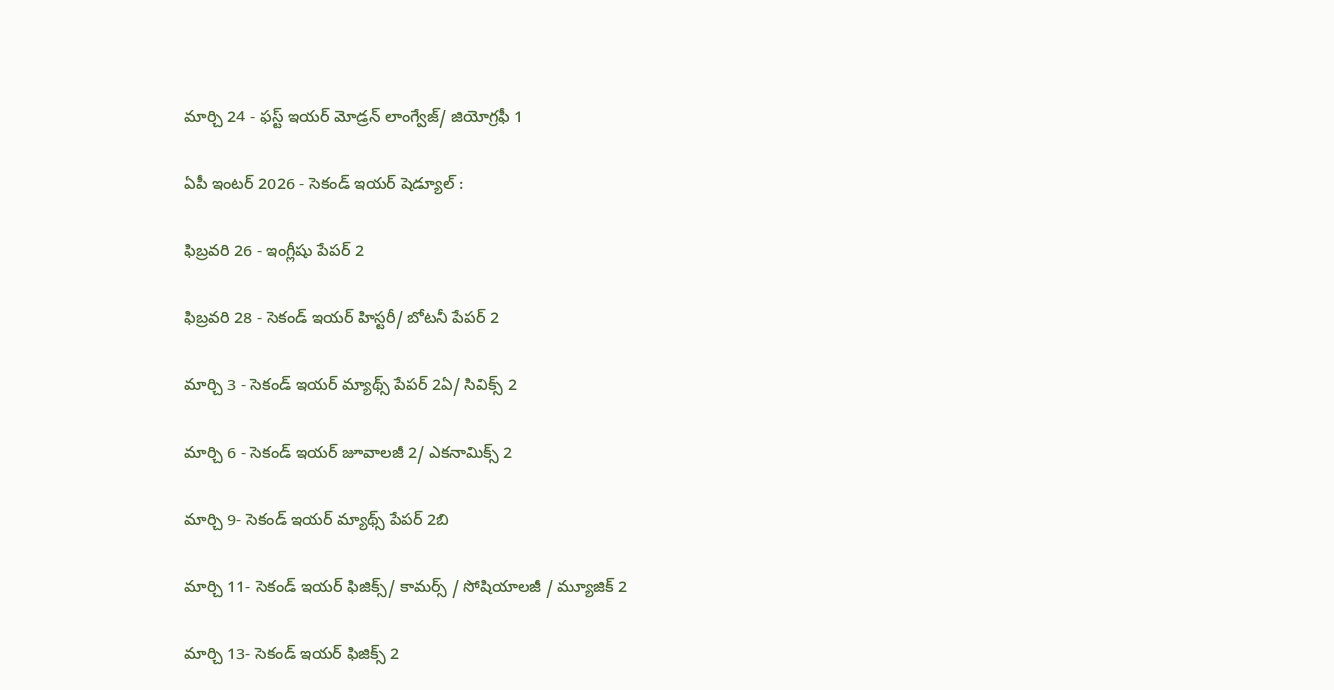మార్చి 24 - ఫస్ట్ ఇయర్ మోడ్రన్ లాంగ్వేజ్/ జియోగ్రఫీ 1

ఏపీ ఇంటర్ 2026 - సెకండ్ ఇయర్ షెడ్యూల్ :

ఫిబ్రవరి 26 - ఇంగ్లీషు పేపర్ 2

ఫిబ్రవరి 28 - సెకండ్ ఇయర్ హిస్టరీ/ బోటనీ పేపర్ 2

మార్చి 3 - సెకండ్ ఇయర్ మ్యాథ్స్ పేపర్ 2ఏ/ సివిక్స్ 2

మార్చి 6 - సెకండ్ ఇయర్ జూవాలజీ 2/ ఎకనామిక్స్ 2

మార్చి 9- సెకండ్ ఇయర్ మ్యాథ్స్ పేపర్ 2బి

మార్చి 11- సెకండ్ ఇయర్ ఫిజిక్స్/ కామర్స్ / సోషియాలజీ / మ్యూజిక్ 2

మార్చి 13- సెకండ్ ఇయర్ ఫిజిక్స్ 2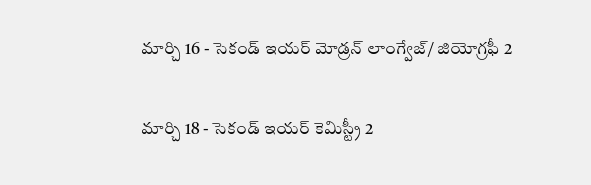మార్చి 16 - సెకండ్ ఇయర్ మోడ్రన్ లాంగ్వేజ్/ జియోగ్రఫీ 2

మార్చి 18 - సెకండ్ ఇయర్ కెమిస్ట్రీ 2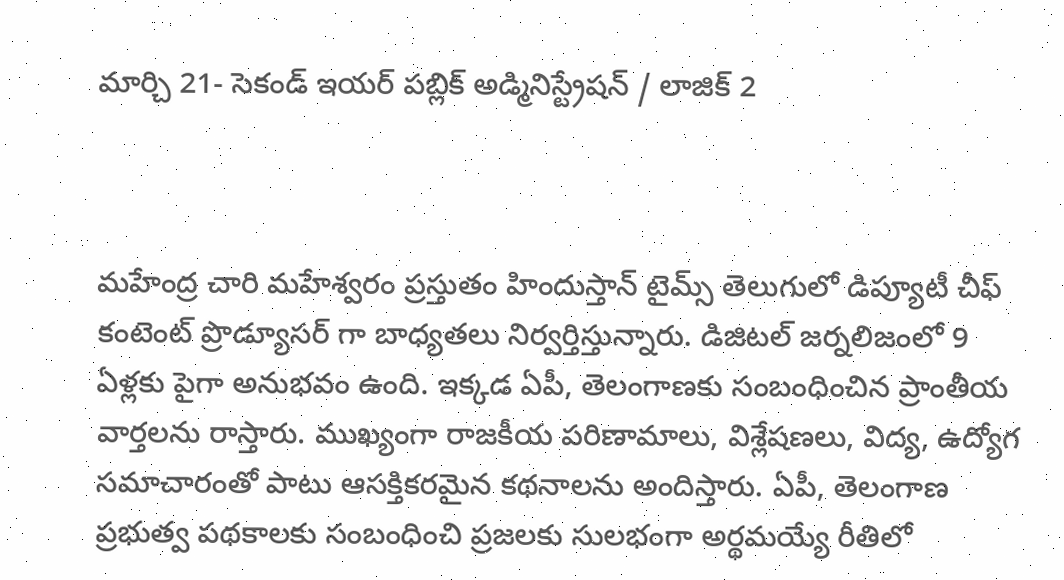మార్చి 21- సెకండ్ ఇయర్ పబ్లిక్ అడ్మినిస్ట్రేషన్ / లాజిక్ 2



మహేంద్ర చారి మహేశ్వరం ప్రస్తుతం హిందుస్తాన్ టైమ్స్ తెలుగులో డిప్యూటీ చీఫ్ కంటెంట్ ప్రొడ్యూసర్ గా బాధ్యతలు నిర్వర్తిస్తున్నారు. డిజిటల్ జర్నలిజంలో 9 ఏళ్లకు పైగా అనుభవం ఉంది. ఇక్కడ ఏపీ, తెలంగాణకు సంబంధించిన ప్రాంతీయ వార్తలను రాస్తారు. ముఖ్యంగా రాజకీయ పరిణామాలు, విశ్లేషణలు, విద్య, ఉద్యోగ సమాచారంతో పాటు ఆసక్తికరమైన కథనాలను అందిస్తారు. ఏపీ, తెలంగాణ ప్రభుత్వ పథకాలకు సంబంధించి ప్రజలకు సులభంగా అర్థమయ్యే రీతిలో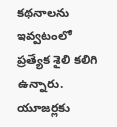కథనాలను ఇవ్వటంలో ప్రత్యేక శైలి కలిగి ఉన్నారు. యూజర్లకు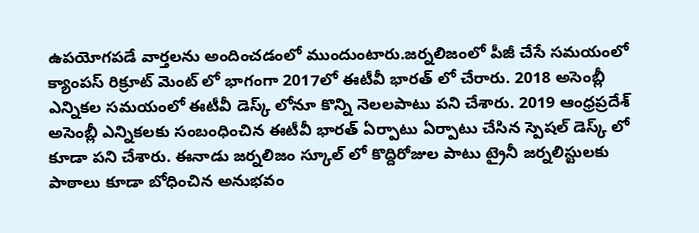ఉపయోగపడే వార్తలను అందించడంలో ముందుంటారు.జర్నలిజంలో పీజీ చేసే సమయంలో క్యాంపస్ రిక్రూట్ మెంట్ లో భాగంగా 2017లో ఈటీవీ భారత్ లో చేరారు. 2018 అసెంబ్లీ ఎన్నికల సమయంలో ఈటీవీ డెస్క్ లోనూ కొన్ని నెలలపాటు పని చేశారు. 2019 ఆంధ్రప్రదేశ్ అసెంబ్లీ ఎన్నికలకు సంబంధించిన ఈటీవీ భారత్ ఏర్పాటు ఏర్పాటు చేసిన స్పెషల్ డెస్క్ లో కూడా పని చేశారు. ఈనాడు జర్నలిజం స్కూల్ లో కొద్దిరోజుల పాటు ట్రైనీ జర్నలిస్టులకు పాఠాలు కూడా బోధించిన అనుభవం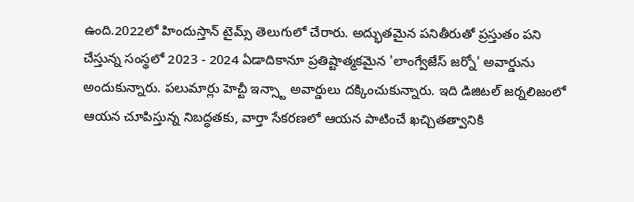ఉంది.2022లో హిందుస్తాన్ టైమ్స్ తెలుగులో చేరారు. అద్భుతమైన పనితీరుతో ప్రస్తుతం పని చేస్తున్న సంస్థలో 2023 - 2024 ఏడాదికానూ ప్రతిష్టాత్మకమైన 'లాంగ్వేజేస్ జర్నో' అవార్డును అందుకున్నారు. పలుమార్లు హెచ్టీ ఇన్స్టా అవార్డులు దక్కించుకున్నారు. ఇది డిజిటల్ జర్నలిజంలో ఆయన చూపిస్తున్న నిబద్ధతకు, వార్తా సేకరణలో ఆయన పాటించే ఖచ్చితత్వానికి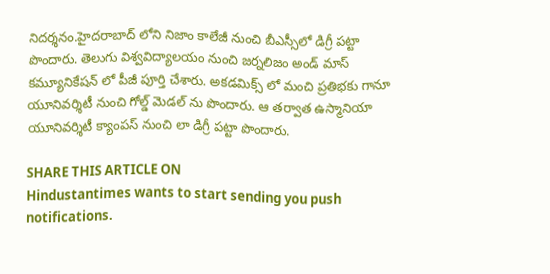నిదర్శనం.హైదరాబాద్ లోని నిజాం కాలేజీ నుంచి బీఎస్సీలో డిగ్రీ పట్టా పొందారు. తెలుగు విశ్వవిద్యాలయం నుంచి జర్నలిజం అండ్ మాస్ కమ్యూనికేషన్ లో పీజీ పూర్తి చేశారు. అకడమిక్స్ లో మంచి ప్రతిభకు గానూ యూనివర్శిటీ నుంచి గోల్డ్ మెడల్ ను పొందారు. ఆ తర్వాత ఉస్మానియా యూనివర్శిటీ క్యాంపస్ నుంచి లా డిగ్రీ పట్టా పొందారు.

SHARE THIS ARTICLE ON
Hindustantimes wants to start sending you push notifications.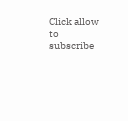Click allow to subscribe